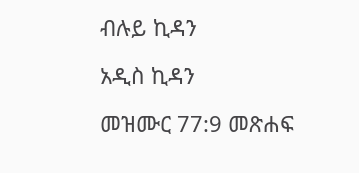ብሉይ ኪዳን

አዲስ ኪዳን

መዝሙር 77:9 መጽሐፍ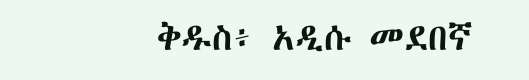ቅዱስ፥ አዲሱ መደበኛ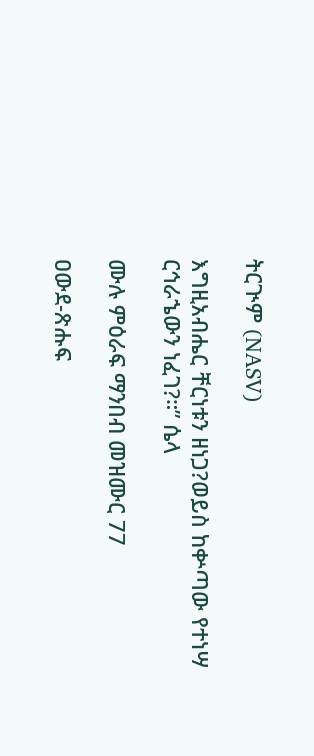ትርጒም (NASV)

እግዚአብሔር ቸርነቱን ዘነጋ?ወይስ ከቍጣው የተነሣ ርኅራኄውን ነፈገ?።” ሴላ

ሙሉ ምዕራፍ ማንበብ መዝሙር 77

ዐውደ-ጽሑፍ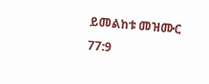ይመልከቱ መዝሙር 77:9